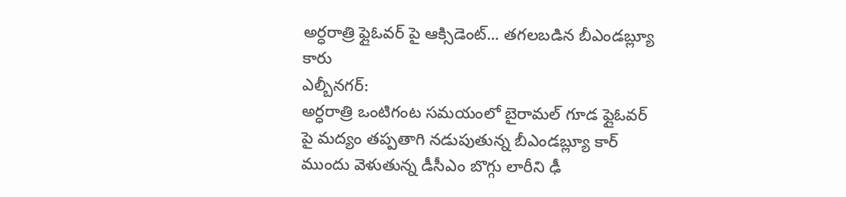అర్ధరాత్రి ఫ్లైఓవర్ పై ఆక్సిడెంట్... తగలబడిన బీఎండబ్ల్యూ కారు
ఎల్బీనగర్:
అర్ధరాత్రి ఒంటిగంట సమయంలో బైరామల్ గూడ ఫ్లైఓవర్ పై మద్యం తప్పతాగి నడుపుతున్న బీఎండబ్ల్యూ కార్ ముందు వెళుతున్న డీసీఎం బొగ్గు లారీని ఢీ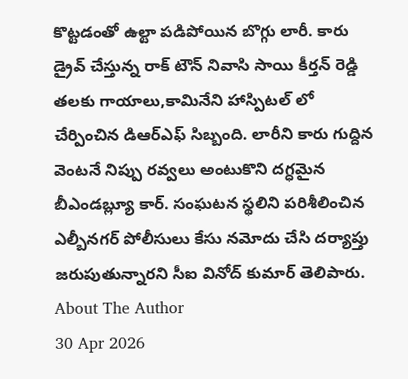కొట్టడంతో ఉల్టా పడిపోయిన బొగ్గు లారీ. కారు డ్రైవ్ చేస్తున్న రాక్ టౌన్ నివాసి సాయి కీర్తన్ రెడ్డి తలకు గాయాలు,కామినేని హాస్పిటల్ లో చేర్పించిన డిఆర్ఎఫ్ సిబ్బంది. లారీని కారు గుద్దిన వెంటనే నిప్పు రవ్వలు అంటుకొని దగ్ధమైన బీఎండబ్ల్యూ కార్. సంఘటన స్థలిని పరిశీలించిన ఎల్బీనగర్ పోలీసులు కేసు నమోదు చేసి దర్యాప్తు జరుపుతున్నారని సీఐ వినోద్ కుమార్ తెలిపారు.
About The Author
30 Apr 2026